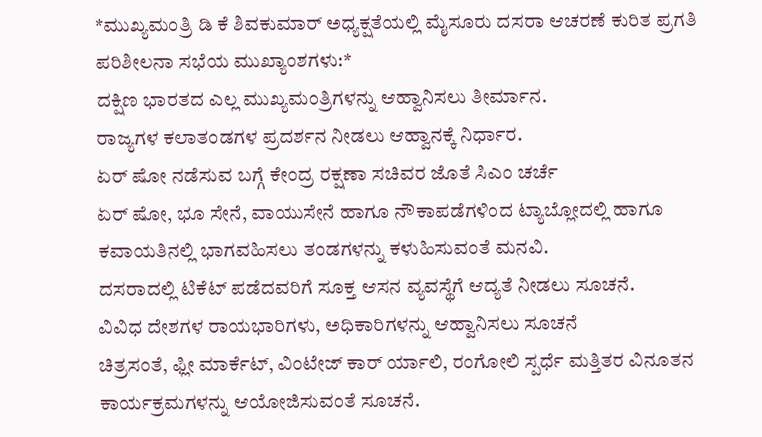*ಮುಖ್ಯಮಂತ್ರಿ ಡಿ ಕೆ ಶಿವಕುಮಾರ್ ಅಧ್ಯಕ್ಷತೆಯಲ್ಲಿ ಮೈಸೂರು ದಸರಾ ಆಚರಣೆ ಕುರಿತ ಪ್ರಗತಿ ಪರಿಶೀಲನಾ ಸಭೆಯ ಮುಖ್ಯಾಂಶಗಳು:*
ದಕ್ಷಿಣ ಭಾರತದ ಎಲ್ಲ ಮುಖ್ಯಮಂತ್ರಿಗಳನ್ನು ಆಹ್ವಾನಿಸಲು ತೀರ್ಮಾನ.
ರಾಜ್ಯಗಳ ಕಲಾತಂಡಗಳ ಪ್ರದರ್ಶನ ನೀಡಲು ಆಹ್ವಾನಕ್ಕೆ ನಿರ್ಧಾರ.
ಏರ್ ಷೋ ನಡೆಸುವ ಬಗ್ಗೆ ಕೇಂದ್ರ ರಕ್ಷಣಾ ಸಚಿವರ ಜೊತೆ ಸಿಎಂ ಚರ್ಚೆ
ಏರ್ ಷೋ, ಭೂ ಸೇನೆ, ವಾಯುಸೇನೆ ಹಾಗೂ ನೌಕಾಪಡೆಗಳಿಂದ ಟ್ಯಾಬ್ಲೋದಲ್ಲಿ ಹಾಗೂ ಕವಾಯತಿನಲ್ಲಿ ಭಾಗವಹಿಸಲು ತಂಡಗಳನ್ನು ಕಳುಹಿಸುವಂತೆ ಮನವಿ.
ದಸರಾದಲ್ಲಿ ಟಿಕೆಟ್ ಪಡೆದವರಿಗೆ ಸೂಕ್ತ ಆಸನ ವ್ಯವಸ್ಥೆಗೆ ಆದ್ಯತೆ ನೀಡಲು ಸೂಚನೆ.
ವಿವಿಧ ದೇಶಗಳ ರಾಯಭಾರಿಗಳು, ಅಧಿಕಾರಿಗಳನ್ನು ಆಹ್ವಾನಿಸಲು ಸೂಚನೆ
ಚಿತ್ರಸಂತೆ, ಫ್ಲೀ ಮಾರ್ಕೆಟ್, ವಿಂಟೇಜ್ ಕಾರ್ ರ್ಯಾಲಿ, ರಂಗೋಲಿ ಸ್ಪರ್ಧೆ ಮತ್ತಿತರ ವಿನೂತನ ಕಾರ್ಯಕ್ರಮಗಳನ್ನು ಆಯೋಜಿಸುವಂತೆ ಸೂಚನೆ.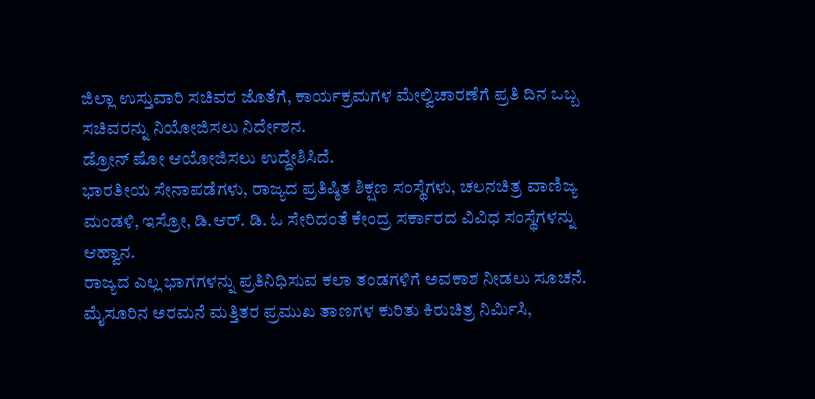ಜಿಲ್ಲಾ ಉಸ್ತುವಾರಿ ಸಚಿವರ ಜೊತೆಗೆ, ಕಾರ್ಯಕ್ರಮಗಳ ಮೇಲ್ವಿಚಾರಣೆಗೆ ಪ್ರತಿ ದಿನ ಒಬ್ಬ ಸಚಿವರನ್ನು ನಿಯೋಜಿಸಲು ನಿರ್ದೇಶನ.
ಡ್ರೋನ್ ಷೋ ಆಯೋಜಿಸಲು ಉದ್ದೇಶಿಸಿದೆ.
ಭಾರತೀಯ ಸೇನಾಪಡೆಗಳು, ರಾಜ್ಯದ ಪ್ರತಿಷ್ಠಿತ ಶಿಕ್ಷಣ ಸಂಸ್ಥೆಗಳು, ಚಲನಚಿತ್ರ ವಾಣಿಜ್ಯ ಮಂಡಳಿ, ಇಸ್ರೋ, ಡಿ.ಆರ್. ಡಿ. ಓ ಸೇರಿದಂತೆ ಕೇಂದ್ರ ಸರ್ಕಾರದ ವಿವಿಧ ಸಂಸ್ಥೆಗಳನ್ನು ಆಹ್ವಾನ.
ರಾಜ್ಯದ ಎಲ್ಲ ಭಾಗಗಳನ್ನು ಪ್ರತಿನಿಧಿಸುವ ಕಲಾ ತಂಡಗಳಿಗೆ ಅವಕಾಶ ನೀಡಲು ಸೂಚನೆ.
ಮೈಸೂರಿನ ಅರಮನೆ ಮತ್ತಿತರ ಪ್ರಮುಖ ತಾಣಗಳ ಕುರಿತು ಕಿರುಚಿತ್ರ ನಿರ್ಮಿಸಿ,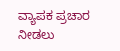ವ್ಯಾಪಕ ಪ್ರಚಾರ ನೀಡಲು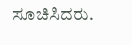ಸೂಚಿಸಿದರು.